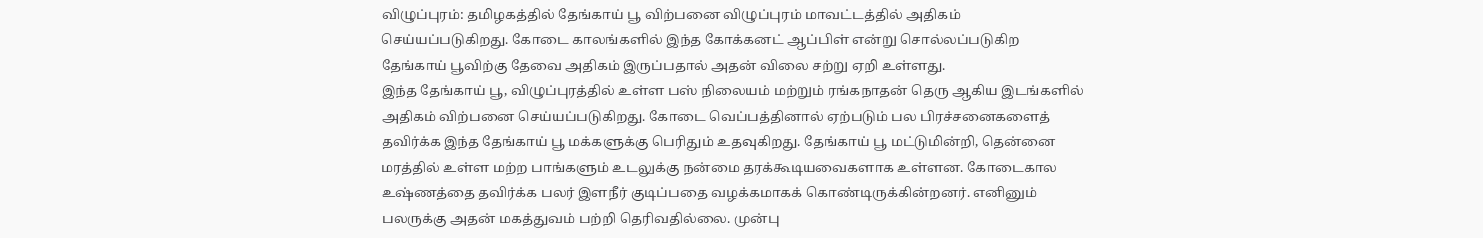விழுப்புரம்: தமிழகத்தில் தேங்காய் பூ விற்பனை விழுப்புரம் மாவட்டத்தில் அதிகம் செய்யப்படுகிறது. கோடை காலங்களில் இந்த கோக்கனட் ஆப்பிள் என்று சொல்லப்படுகிற தேங்காய் பூவிற்கு தேவை அதிகம் இருப்பதால் அதன் விலை சற்று ஏறி உள்ளது.
இந்த தேங்காய் பூ, விழுப்புரத்தில் உள்ள பஸ் நிலையம் மற்றும் ரங்கநாதன் தெரு ஆகிய இடங்களில் அதிகம் விற்பனை செய்யப்படுகிறது. கோடை வெப்பத்தினால் ஏற்படும் பல பிரச்சனைகளைத் தவிர்க்க இந்த தேங்காய் பூ மக்களுக்கு பெரிதும் உதவுகிறது. தேங்காய் பூ மட்டுமின்றி, தென்னை மரத்தில் உள்ள மற்ற பாங்களும் உடலுக்கு நன்மை தரக்கூடியவைகளாக உள்ளன. கோடைகால உஷ்ணத்தை தவிர்க்க பலர் இளநீர் குடிப்பதை வழக்கமாகக் கொண்டிருக்கின்றனர். எனினும் பலருக்கு அதன் மகத்துவம் பற்றி தெரிவதில்லை. முன்பு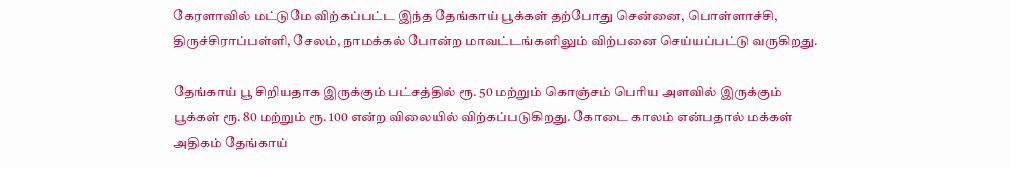கேரளாவில் மட்டுமே விற்கப்பட்ட இந்த தேங்காய் பூக்கள் தற்போது சென்னை, பொள்ளாச்சி, திருச்சிராப்பள்ளி, சேலம், நாமக்கல் போன்ற மாவட்டங்களிலும் விற்பனை செய்யப்பட்டு வருகிறது.

தேங்காய் பூ சிறியதாக இருக்கும் பட்சத்தில் ரூ. 50 மற்றும் கொஞ்சம் பெரிய அளவில் இருக்கும் பூக்கள் ரூ. 80 மற்றும் ரூ. 100 என்ற விலையில் விற்கப்படுகிறது. கோடை காலம் என்பதால் மக்கள் அதிகம் தேங்காய்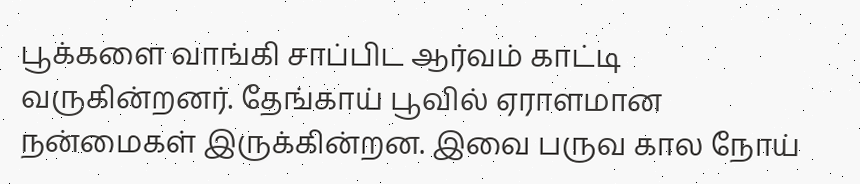பூக்களை வாங்கி சாப்பிட ஆர்வம் காட்டி வருகின்றனர். தேங்காய் பூவில் ஏராளமான நன்மைகள் இருக்கின்றன. இவை பருவ கால நோய்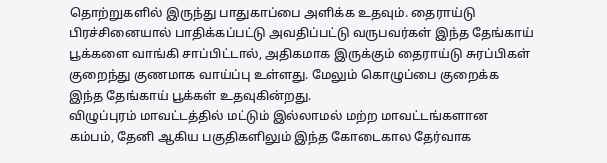தொற்றுகளில் இருந்து பாதுகாப்பை அளிக்க உதவும். தைராய்டு பிரச்சினையால் பாதிக்கப்பட்டு அவதிப்பட்டு வருபவர்கள் இந்த தேங்காய் பூக்களை வாங்கி சாப்பிட்டால், அதிகமாக இருக்கும் தைராய்டு சுரப்பிகள் குறைந்து குணமாக வாய்ப்பு உள்ளது. மேலும் கொழுப்பை குறைக்க இந்த தேங்காய் பூக்கள் உதவுகின்றது.
விழுப்புரம் மாவட்டத்தில் மட்டும் இல்லாமல் மற்ற மாவட்டங்களான கம்பம், தேனி ஆகிய பகுதிகளிலும் இந்த கோடைகால தேர்வாக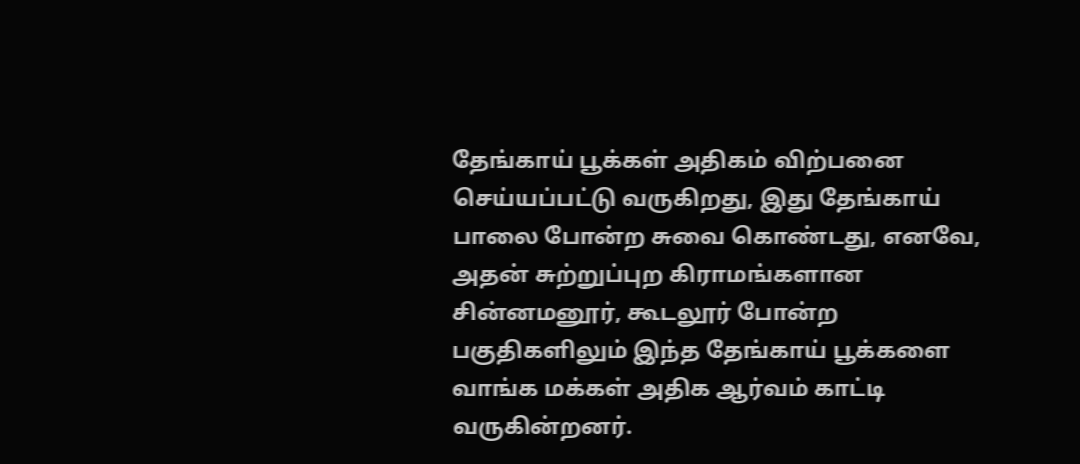தேங்காய் பூக்கள் அதிகம் விற்பனை செய்யப்பட்டு வருகிறது, இது தேங்காய் பாலை போன்ற சுவை கொண்டது, எனவே, அதன் சுற்றுப்புற கிராமங்களான சின்னமனூர், கூடலூர் போன்ற பகுதிகளிலும் இந்த தேங்காய் பூக்களை வாங்க மக்கள் அதிக ஆர்வம் காட்டி வருகின்றனர்.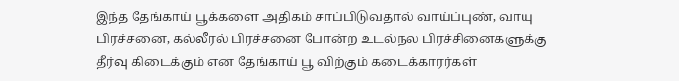இந்த தேங்காய் பூக்களை அதிகம் சாப்பிடுவதால் வாய்ப்புண், வாயு பிரச்சனை, கல்லீரல் பிரச்சனை போன்ற உடல்நல பிரச்சினைகளுக்கு தீர்வு கிடைக்கும் என தேங்காய் பூ விற்கும் கடைக்காரர்கள்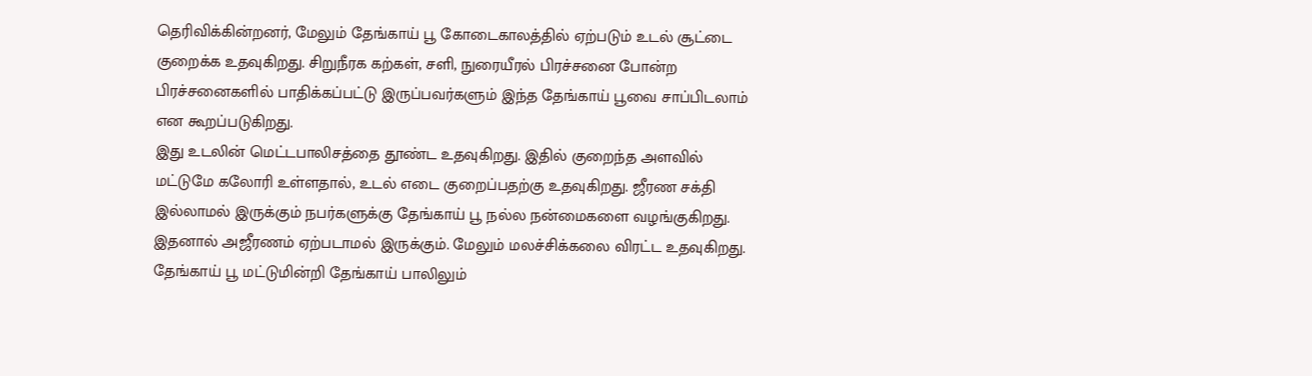தெரிவிக்கின்றனர், மேலும் தேங்காய் பூ கோடைகாலத்தில் ஏற்படும் உடல் சூட்டை குறைக்க உதவுகிறது. சிறுநீரக கற்கள், சளி, நுரையீரல் பிரச்சனை போன்ற பிரச்சனைகளில் பாதிக்கப்பட்டு இருப்பவர்களும் இந்த தேங்காய் பூவை சாப்பிடலாம் என கூறப்படுகிறது.
இது உடலின் மெட்டபாலிசத்தை தூண்ட உதவுகிறது. இதில் குறைந்த அளவில் மட்டுமே கலோரி உள்ளதால், உடல் எடை குறைப்பதற்கு உதவுகிறது. ஜீரண சக்தி இல்லாமல் இருக்கும் நபர்களுக்கு தேங்காய் பூ நல்ல நன்மைகளை வழங்குகிறது. இதனால் அஜீரணம் ஏற்படாமல் இருக்கும். மேலும் மலச்சிக்கலை விரட்ட உதவுகிறது. தேங்காய் பூ மட்டுமின்றி தேங்காய் பாலிலும்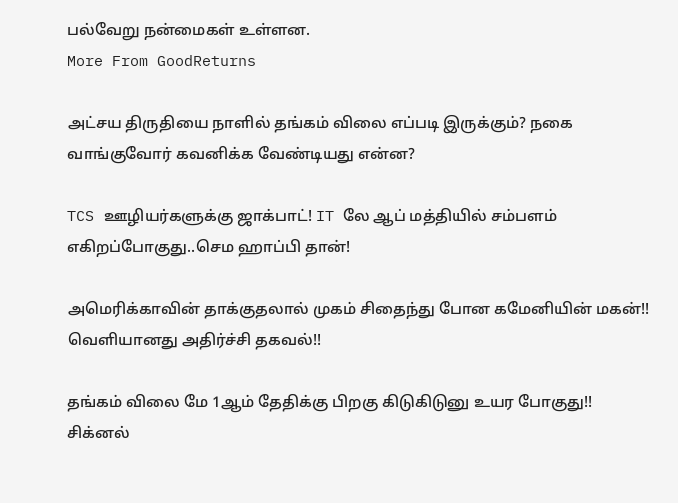பல்வேறு நன்மைகள் உள்ளன.
More From GoodReturns

அட்சய திருதியை நாளில் தங்கம் விலை எப்படி இருக்கும்? நகை வாங்குவோர் கவனிக்க வேண்டியது என்ன?

TCS ஊழியர்களுக்கு ஜாக்பாட்! IT லே ஆப் மத்தியில் சம்பளம் எகிறப்போகுது..செம ஹாப்பி தான்!

அமெரிக்காவின் தாக்குதலால் முகம் சிதைந்து போன கமேனியின் மகன்!! வெளியானது அதிர்ச்சி தகவல்!!

தங்கம் விலை மே 1ஆம் தேதிக்கு பிறகு கிடுகிடுனு உயர போகுது!! சிக்னல்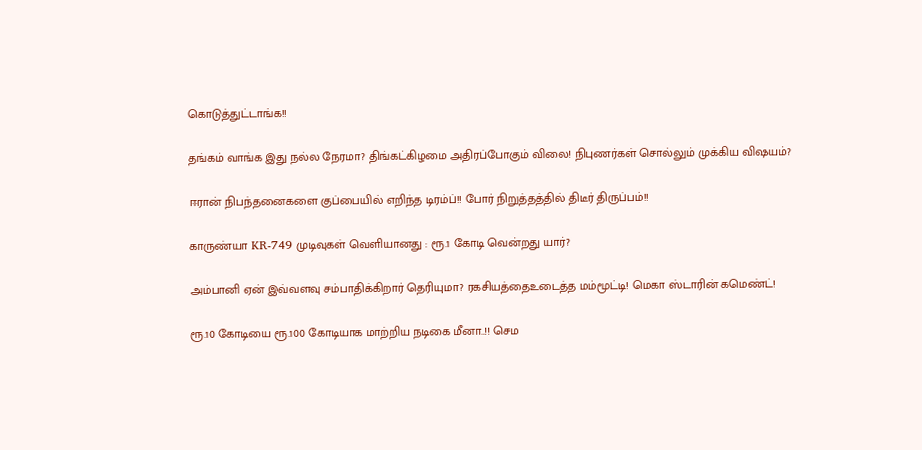கொடுத்துட்டாங்க!!

தங்கம் வாங்க இது நல்ல நேரமா? திங்கட்கிழமை அதிரப்போகும் விலை! நிபுணர்கள் சொல்லும் முக்கிய விஷயம்?

ஈரான் நிபந்தனைகளை குப்பையில் எறிந்த டிரம்ப்!! போர் நிறுத்தத்தில் திடீர் திருப்பம்!!

காருண்யா KR-749 முடிவுகள் வெளியானது : ரூ.1 கோடி வென்றது யார்?

அம்பானி ஏன் இவ்வளவு சம்பாதிக்கிறார் தெரியுமா? ரகசியத்தைஉடைத்த மம்மூட்டி! மெகா ஸ்டாரின் கமெண்ட்!

ரூ.10 கோடியை ரூ.100 கோடியாக மாற்றிய நடிகை மீனா..!! செம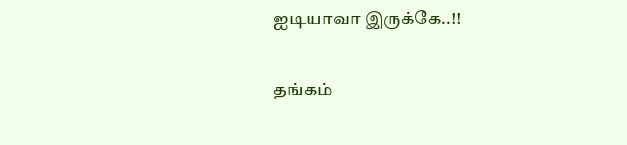ஐடியாவா இருக்கே..!!

தங்கம்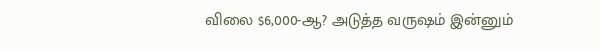விலை $6,000-ஆ? அடுத்த வருஷம் இன்னும்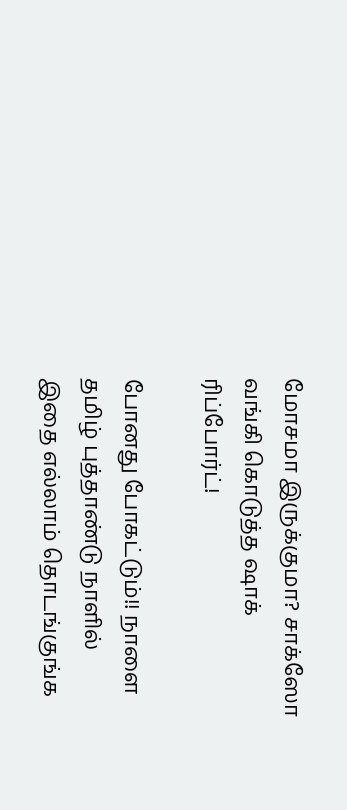மோசமா இருக்குமா? சாக்ஸோ வங்கி கொடுத்த ஷாக் ரிப்போர்ட்!

போனது போகட்டும்!! நாளை தமிழ் புத்தாண்டு நாளில் இதை எல்லாம் தொடங்குங்க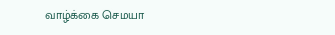வாழ்க்கை செமயா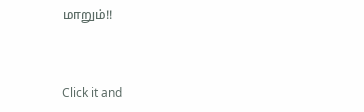மாறும்!!



Click it and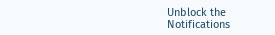Unblock the Notifications